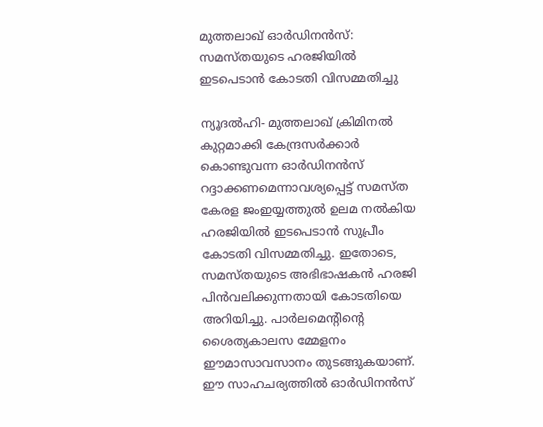മുത്തലാഖ് ഓര്‍ഡിനന്‍സ്: സമസ്തയുടെ ഹരജിയില്‍ ഇടപെടാന്‍ കോടതി വിസമ്മതിച്ചു

ന്യൂദല്‍ഹി- മുത്തലാഖ് ക്രിമിനല്‍ കുറ്റമാക്കി കേന്ദ്രസര്‍ക്കാര്‍ കൊണ്ടുവന്ന ഓര്‍ഡിനന്‍സ് റദ്ദാക്കണമെന്നാവശ്യപ്പെട്ട് സമസ്ത കേരള ജംഇയ്യത്തുല്‍ ഉലമ നല്‍കിയ ഹരജിയില്‍ ഇടപെടാന്‍ സുപ്രീം കോടതി വിസമ്മതിച്ചു. ഇതോടെ, സമസ്തയുടെ അഭിഭാഷകന്‍ ഹരജി പിന്‍വലിക്കുന്നതായി കോടതിയെ അറിയിച്ചു. പാര്‍ലമെന്റിന്റെ ശൈത്യകാലസ മ്മേളനം ഈമാസാവസാനം തുടങ്ങുകയാണ്. ഈ സാഹചര്യത്തില്‍ ഓര്‍ഡിനന്‍സ്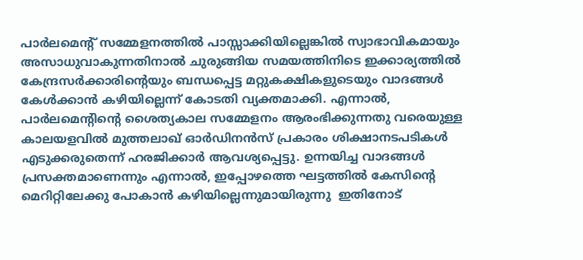പാര്‍ലമെന്റ് സമ്മേളനത്തില്‍ പാസ്സാക്കിയില്ലെങ്കില്‍ സ്വാഭാവികമായും അസാധുവാകുന്നതിനാല്‍ ചുരുങ്ങിയ സമയത്തിനിടെ ഇക്കാര്യത്തില്‍ കേന്ദ്രസര്‍ക്കാരിന്റെയും ബന്ധപ്പെട്ട മറ്റുകക്ഷികളുടെയും വാദങ്ങള്‍ കേള്‍ക്കാന്‍ കഴിയില്ലെന്ന് കോടതി വ്യക്തമാക്കി. എന്നാല്‍, പാര്‍ലമെന്റിന്റെ ശൈത്യകാല സമ്മേളനം ആരംഭിക്കുന്നതു വരെയുള്ള കാലയളവില്‍ മുത്തലാഖ് ഓര്‍ഡിനന്‍സ് പ്രകാരം ശിക്ഷാനടപടികള്‍ എടുക്കരുതെന്ന് ഹരജിക്കാര്‍ ആവശ്യപ്പെട്ടു. ഉന്നയിച്ച വാദങ്ങള്‍ പ്രസക്തമാണെന്നും എന്നാല്‍, ഇപ്പോഴത്തെ ഘട്ടത്തില്‍ കേസിന്റെ മെറിറ്റിലേക്കു പോകാന്‍ കഴിയില്ലെന്നുമായിരുന്നു  ഇതിനോട്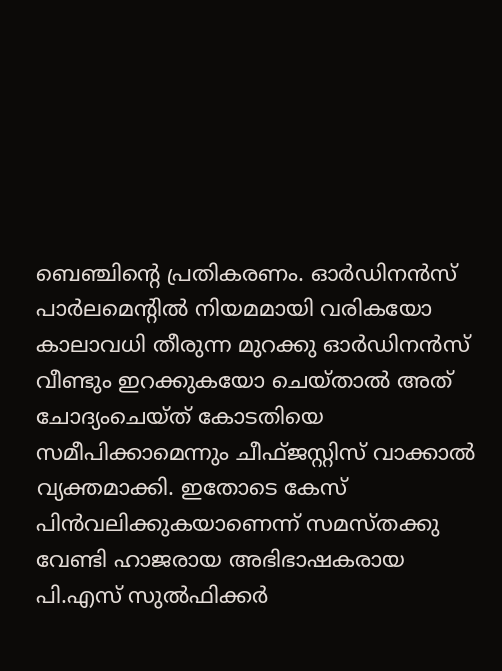ബെഞ്ചിന്റെ പ്രതികരണം. ഓര്‍ഡിനന്‍സ് പാര്‍ലമെന്റില്‍ നിയമമായി വരികയോ കാലാവധി തീരുന്ന മുറക്കു ഓര്‍ഡിനന്‍സ് വീണ്ടും ഇറക്കുകയോ ചെയ്താല്‍ അത് ചോദ്യംചെയ്ത് കോടതിയെ സമീപിക്കാമെന്നും ചീഫ്ജസ്റ്റിസ് വാക്കാല്‍ വ്യക്തമാക്കി. ഇതോടെ കേസ് പിന്‍വലിക്കുകയാണെന്ന് സമസ്തക്കു വേണ്ടി ഹാജരായ അഭിഭാഷകരായ പി.എസ് സുല്‍ഫിക്കര്‍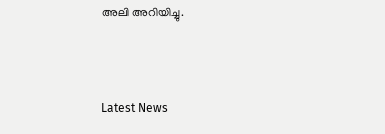അലി അറിയിച്ചു.



Latest News